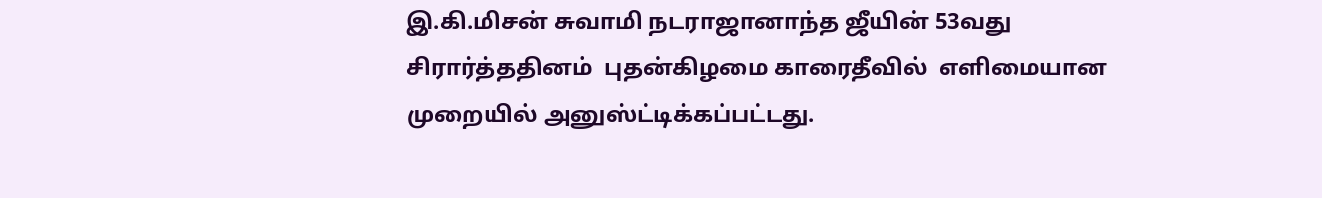இ.கி.மிசன் சுவாமி நடராஜானாந்த ஜீயின் 53வது சிரார்த்ததினம்  புதன்கிழமை காரைதீவில்  எளிமையான முறையில் அனுஸ்ட்டிக்கப்பட்டது.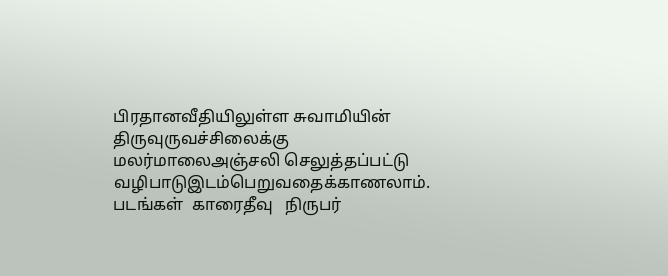பிரதானவீதியிலுள்ள சுவாமியின் திருவுருவச்சிலைக்கு மலர்மாலைஅஞ்சலி செலுத்தப்பட்டு வழிபாடுஇடம்பெறுவதைக்காணலாம்.
படங்கள்  காரைதீவு   நிருபர்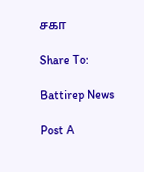சகா

Share To:

Battirep News

Post A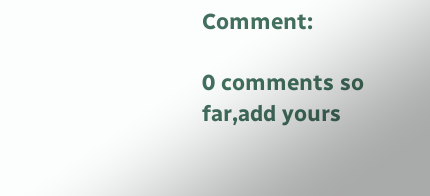Comment:

0 comments so far,add yours